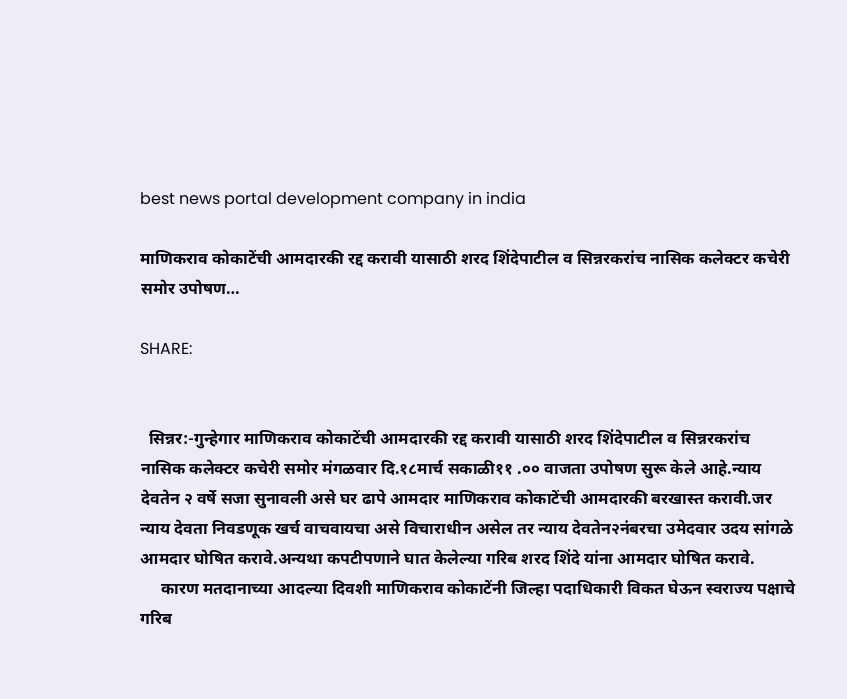best news portal development company in india

माणिकराव कोकाटेंची आमदारकी रद्द करावी यासाठी शरद शिंदेपाटील व सिन्नरकरांच नासिक कलेक्टर कचेरी समोर उपोषण…

SHARE:


  सिन्नर:-गुन्हेगार माणिकराव कोकाटेंची आमदारकी रद्द करावी यासाठी शरद शिंदेपाटील व सिन्नरकरांच नासिक कलेक्टर कचेरी समोर मंगळवार दि.१८मार्च सकाळी११ .०० वाजता उपोषण सुरू केले आहे.न्याय देवतेन २ वर्षे सजा सुनावली असे घर ढापे आमदार माणिकराव कोकाटेंची आमदारकी बरखास्त करावी.जर न्याय देवता निवडणूक खर्च वाचवायचा असे विचाराधीन असेल तर न्याय देवतेन२नंबरचा उमेदवार उदय सांगळे आमदार घोषित करावे.अन्यथा कपटीपणाने घात केलेल्या गरिब शरद शिंदे यांना आमदार घोषित करावे.
     कारण मतदानाच्या आदल्या दिवशी माणिकराव कोकाटेंनी जिल्हा पदाधिकारी विकत घेऊन स्वराज्य पक्षाचे गरिब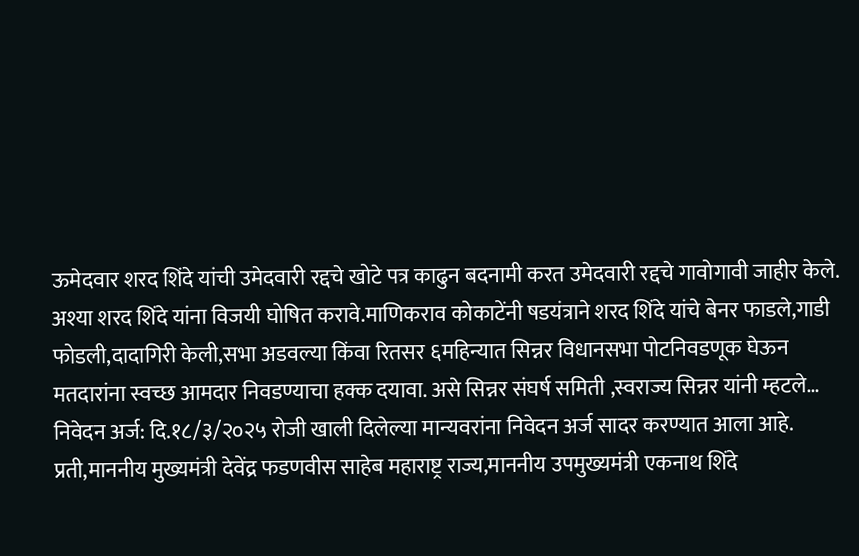ऊमेदवार शरद शिंदे यांची उमेदवारी रद्दचे खोटे पत्र काढुन बदनामी करत उमेदवारी रद्दचे गावोगावी जाहीर केले. अश्या शरद शिंदे यांना विजयी घोषित करावे.माणिकराव कोकाटेंनी षडयंत्राने शरद शिंदे यांचे बेनर फाडले,गाडी फोडली,दादागिरी केली,सभा अडवल्या किंवा रितसर ६महिन्यात सिन्नर विधानसभा पोटनिवडणूक घेऊन मतदारांना स्वच्छ आमदार निवडण्याचा हक्क दयावा. असे सिन्नर संघर्ष समिती ,स्वराज्य सिन्नर यांनी म्हटले…
निवेदन अर्ज: दि.१८/३/२०२५ रोजी खाली दिलेल्या मान्यवरांना निवेदन अर्ज सादर करण्यात आला आहे.
प्रती,माननीय मुख्यमंत्री देवेंद्र फडणवीस साहेब महाराष्ट्र राज्य,माननीय उपमुख्यमंत्री एकनाथ शिंदे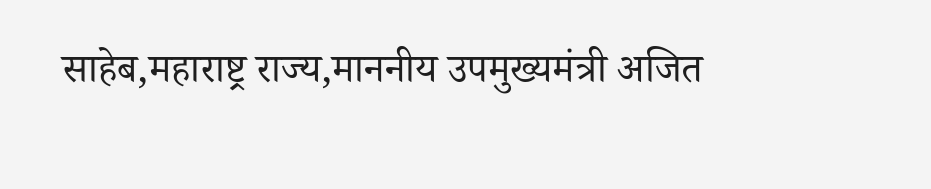साहेब,महाराष्ट्र राज्य,माननीय उपमुख्यमंत्री अजित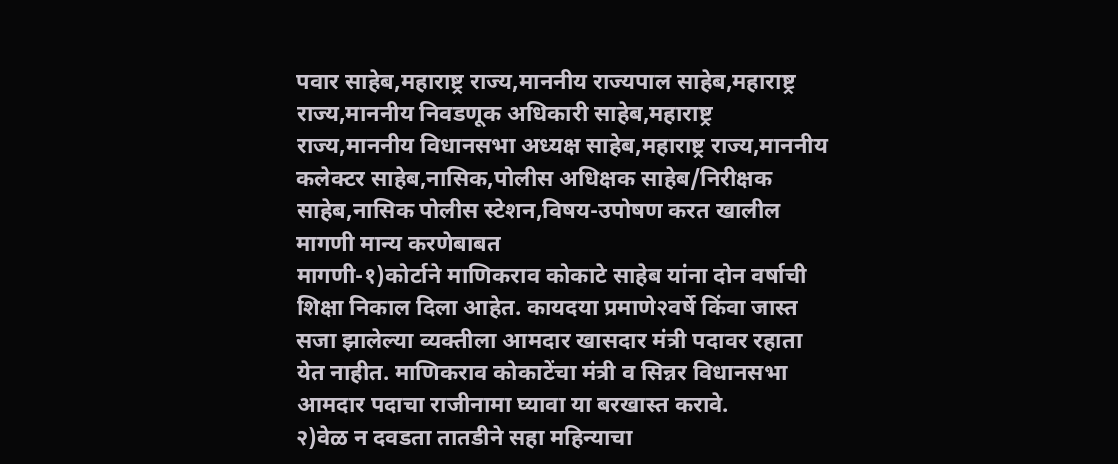पवार साहेब,महाराष्ट्र राज्य,माननीय राज्यपाल साहेब,महाराष्ट्र राज्य,माननीय निवडणूक अधिकारी साहेब,महाराष्ट्र राज्य,माननीय विधानसभा अध्यक्ष साहेब,महाराष्ट्र राज्य,माननीय कलेक्टर साहेब,नासिक,पोलीस अधिक्षक साहेब/निरीक्षक साहेब,नासिक पोलीस स्टेशन,विषय-उपोषण करत खालील मागणी मान्य करणेबाबत
मागणी-१)कोर्टाने माणिकराव कोकाटे साहेब यांना दोन वर्षाची शिक्षा निकाल दिला आहेत. कायदया प्रमाणे२वर्षे किंवा जास्त सजा झालेल्या व्यक्तीला आमदार खासदार मंत्री पदावर रहाता येत नाहीत. माणिकराव कोकाटेंचा मंत्री व सिन्नर विधानसभा आमदार पदाचा राजीनामा घ्यावा या बरखास्त करावे.
२)वेळ न दवडता तातडीने सहा महिन्याचा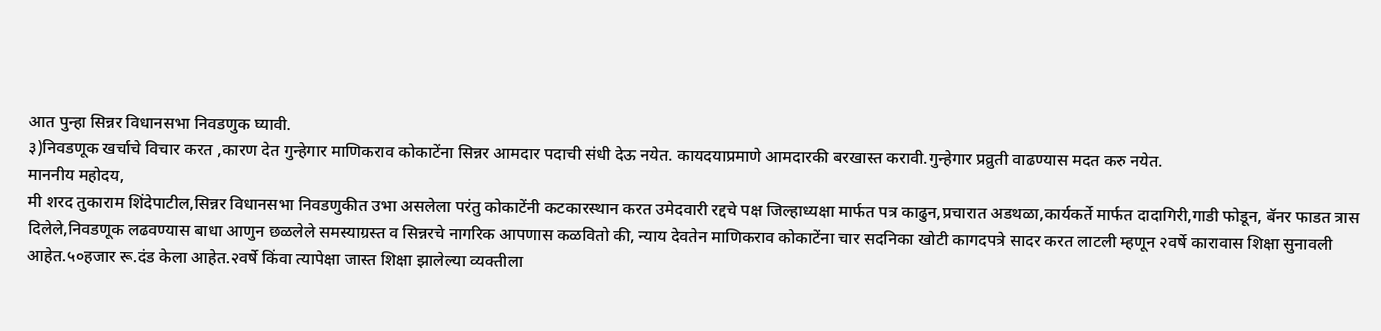आत पुन्हा सिन्नर विधानसभा निवडणुक घ्यावी.
३)निवडणूक खर्चाचे विचार करत ,कारण देत गुन्हेगार माणिकराव कोकाटेंना सिन्नर आमदार पदाची संधी देऊ नयेत. कायदयाप्रमाणे आमदारकी बरखास्त करावी.गुन्हेगार प्रव्रुती वाढण्यास मदत करु नयेत.
माननीय महोदय,
मी शरद तुकाराम शिंदेपाटील,सिन्नर विधानसभा निवडणुकीत उभा असलेला परंतु कोकाटेंनी कटकारस्थान करत उमेदवारी रद्दचे पक्ष जिल्हाध्यक्षा मार्फत पत्र काढुन,प्रचारात अडथळा,कार्यकर्ते मार्फत दादागिरी,गाडी फोडून, बॅनर फाडत त्रास दिलेले,निवडणूक लढवण्यास बाधा आणुन छळलेले समस्याग्रस्त व सिन्नरचे नागरिक आपणास कळवितो की, न्याय देवतेन माणिकराव कोकाटेंना चार सदनिका खोटी कागदपत्रे सादर करत लाटली म्हणून २वर्षे कारावास शिक्षा सुनावली आहेत.५०हजार रू.दंड केला आहेत.२वर्षे किंवा त्यापेक्षा जास्त शिक्षा झालेल्या व्यक्तीला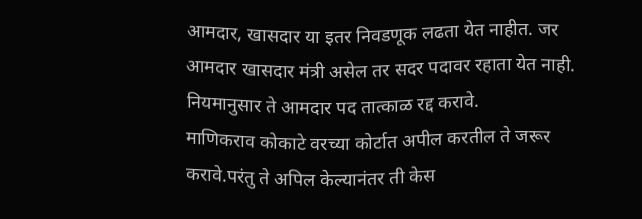आमदार, खासदार या इतर निवडणूक लढता येत नाहीत. जर आमदार खासदार मंत्री असेल तर सदर पदावर रहाता येत नाही. नियमानुसार ते आमदार पद तात्काळ रद्द करावे.
माणिकराव कोकाटे वरच्या कोर्टात अपील करतील ते जरूर करावे.परंतु ते अपिल केल्यानंतर ती केस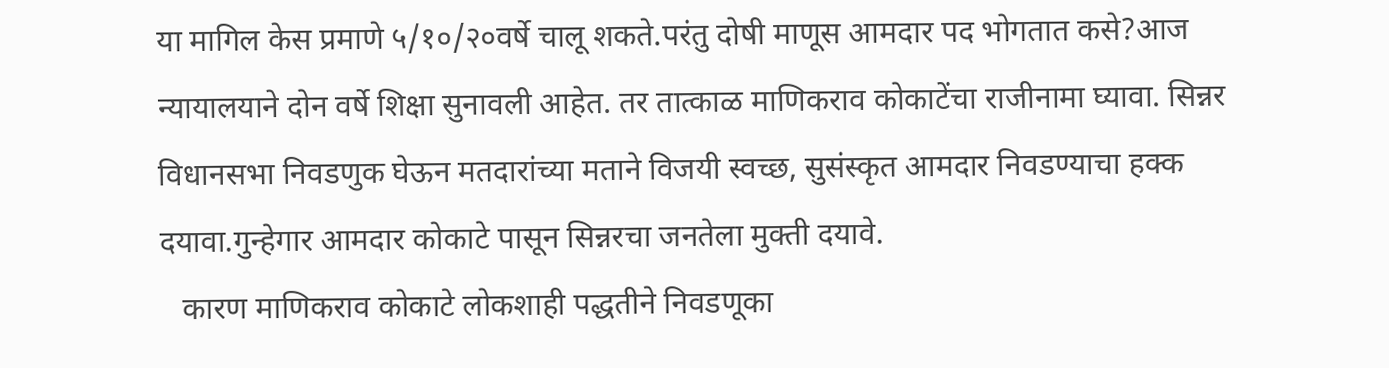या मागिल केस प्रमाणे ५/१०/२०वर्षे चालू शकते.परंतु दोषी माणूस आमदार पद भोगतात कसे?आज न्यायालयाने दोन वर्षे शिक्षा सुनावली आहेत. तर तात्काळ माणिकराव कोकाटेंचा राजीनामा घ्यावा. सिन्नर विधानसभा निवडणुक घेऊन मतदारांच्या मताने विजयी स्वच्छ, सुसंस्कृत आमदार निवडण्याचा हक्क दयावा.गुन्हेगार आमदार कोकाटे पासून सिन्नरचा जनतेला मुक्ती दयावे.
   कारण माणिकराव कोकाटे लोकशाही पद्धतीने निवडणूका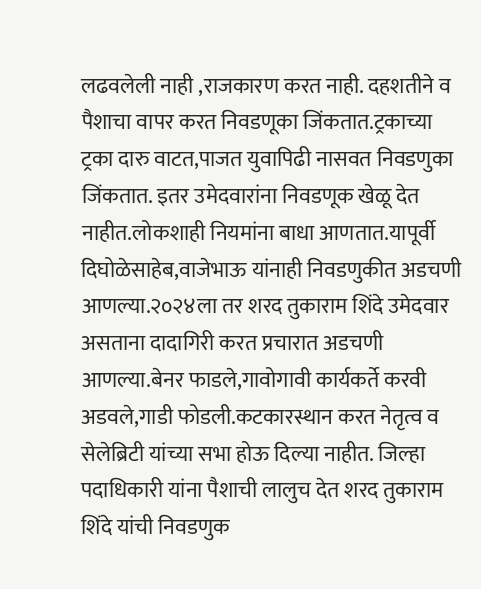लढवलेली नाही ,राजकारण करत नाही. दहशतीने व पैशाचा वापर करत निवडणूका जिंकतात.ट्रकाच्या ट्रका दारु वाटत,पाजत युवापिढी नासवत निवडणुका जिंकतात. इतर उमेदवारांना निवडणूक खेळू देत नाहीत.लोकशाही नियमांना बाधा आणतात.यापूर्वी दिघोळेसाहेब,वाजेभाऊ यांनाही निवडणुकीत अडचणी आणल्या.२०२४ला तर शरद तुकाराम शिंदे उमेदवार असताना दादागिरी करत प्रचारात अडचणी आणल्या.बेनर फाडले,गावोगावी कार्यकर्ते करवी अडवले,गाडी फोडली.कटकारस्थान करत नेतृत्व व सेलेब्रिटी यांच्या सभा होऊ दिल्या नाहीत. जिल्हा पदाधिकारी यांना पैशाची लालुच देत शरद तुकाराम शिंदे यांची निवडणुक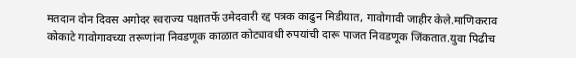मतदान दोन दिवस अगोदर स्वराज्य पक्षातर्फे उमेदवारी रद्द पत्रक काढुन मिडीयात, गावोगावी जाहीर केले.माणिकराव कोकाटे गावोगावच्या तरूणांना निवडणूक काळात कोट्यावधी रुपयांची दारू पाजत निवडणूक जिंकतात.युवा पिढीच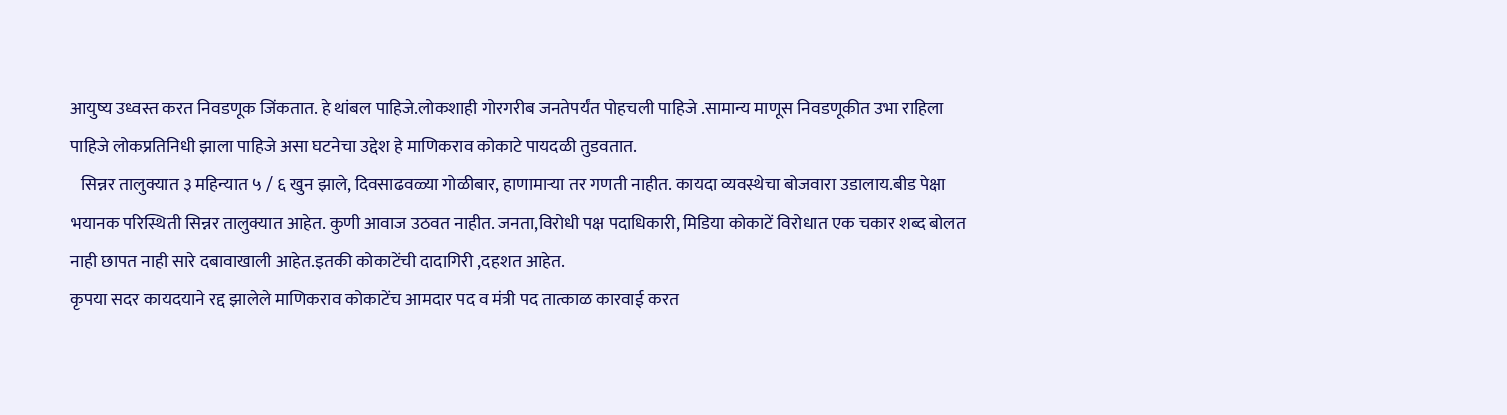आयुष्य उध्वस्त करत निवडणूक जिंकतात. हे थांबल पाहिजे.लोकशाही गोरगरीब जनतेपर्यंत पोहचली पाहिजे .सामान्य माणूस निवडणूकीत उभा राहिला पाहिजे लोकप्रतिनिधी झाला पाहिजे असा घटनेचा उद्देश हे माणिकराव कोकाटे पायदळी तुडवतात.
   सिन्नर तालुक्यात ३ महिन्यात ५ / ६ खुन झाले, दिवसाढवळ्या गोळीबार, हाणामाऱ्या तर गणती नाहीत. कायदा व्यवस्थेचा बोजवारा उडालाय.बीड पेक्षा भयानक परिस्थिती सिन्नर तालुक्यात आहेत. कुणी आवाज उठवत नाहीत. जनता,विरोधी पक्ष पदाधिकारी, मिडिया कोकाटें विरोधात एक चकार शब्द बोलत नाही छापत नाही सारे दबावाखाली आहेत.इतकी कोकाटेंची दादागिरी ,दहशत आहेत.
कृपया सदर कायदयाने रद्द झालेले माणिकराव कोकाटेंच आमदार पद व मंत्री पद तात्काळ कारवाई करत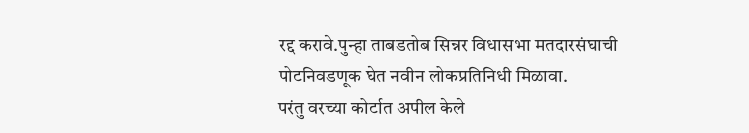रद्द करावे.पुन्हा ताबडतोब सिन्नर विधासभा मतदारसंघाची पोटनिवडणूक घेत नवीन लोकप्रतिनिधी मिळावा.
परंतु वरच्या कोर्टात अपील केले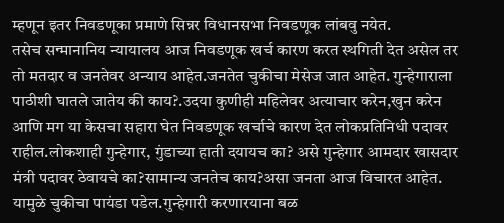म्हणून इतर निवडणूका प्रमाणे सिन्नर विधानसभा निवडणूक लांबवु नयेत.
तसेच सन्मानानिय न्यायालय आज निवडणूक खर्च कारण करत स्थगिती देत असेल तर तो मतदार व जनतेवर अन्याय आहेत.जनतेत चुकीचा मेसेज जात आहेत. गुन्हेगाराला पाठीशी घातले जातेय की काय?.उदया कुणीही महिलेवर अत्याचार करेन,खुन करेन आणि मग या केसचा सहारा घेत निवडणूक खर्चाचे कारण देत लोकप्रतिनिधी पदावर राहील.लोकशाही गुन्हेगार, गुंडाच्या हाती दयायच का? असे गुन्हेगार आमदार खासदार मंत्री पदावर ठेवायचे का?सामान्य जनतेच काय?असा जनता आज विचारत आहेत. यामुळे चुकीचा पायंडा पडेल.गुन्हेगारी करणारयाना बळ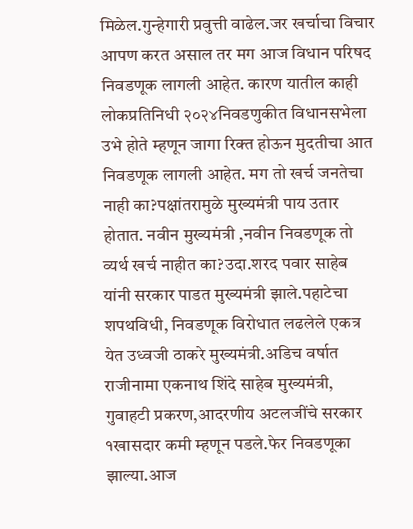मिळेल.गुन्हेगारी प्रवुत्ती वाढेल.जर खर्चाचा विचार आपण करत असाल तर मग आज विधान परिषद निवडणूक लागली आहेत. कारण यातील काही लोकप्रतिनिधी २०२४निवडणुकीत विधानसभेला उभे होते म्हणून जागा रिक्त होऊन मुदतीचा आत निवडणूक लागली आहेत. मग तो खर्च जनतेचा नाही का?पक्षांतरामुळे मुख्यमंत्री पाय उतार होतात. नवीन मुख्यमंत्री ,नवीन निवडणूक तो व्यर्थ खर्च नाहीत का?उदा.शरद पवार साहेब यांनी सरकार पाडत मुख्यमंत्री झाले.पहाटेचा शपथविधी, निवडणूक विरोधात लढलेले एकत्र येत उध्वजी ठाकरे मुख्यमंत्री.अडिच वर्षात राजीनामा एकनाथ शिंदे साहेब मुख्यमंत्री, गुवाहटी प्रकरण,आदरणीय अटलजींचे सरकार १खासदार कमी म्हणून पडले.फेर निवडणूका झाल्या.आज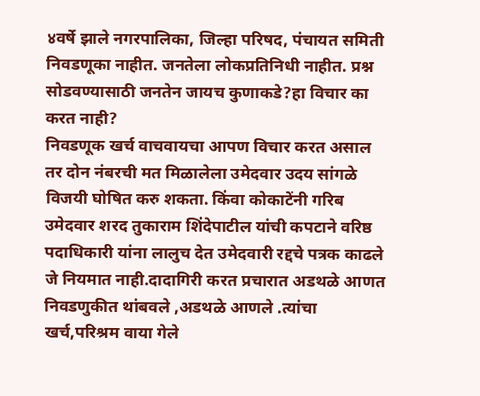४वर्षे झाले नगरपालिका, जिल्हा परिषद, पंचायत समिती निवडणूका नाहीत. जनतेला लोकप्रतिनिधी नाहीत. प्रश्न सोडवण्यासाठी जनतेन जायच कुणाकडे?हा विचार का करत नाही?
निवडणूक खर्च वाचवायचा आपण विचार करत असाल तर दोन नंबरची मत मिळालेला उमेदवार उदय सांगळे विजयी घोषित करु शकता. किंवा कोकाटेंनी गरिब उमेदवार शरद तुकाराम शिंदेपाटील यांची कपटाने वरिष्ठ पदाधिकारी यांना लालुच देत उमेदवारी रद्दचे पत्रक काढले जे नियमात नाही.दादागिरी करत प्रचारात अडथळे आणत निवडणुकीत थांबवले ,अडथळे आणले .त्यांचा खर्च,परिश्रम वाया गेले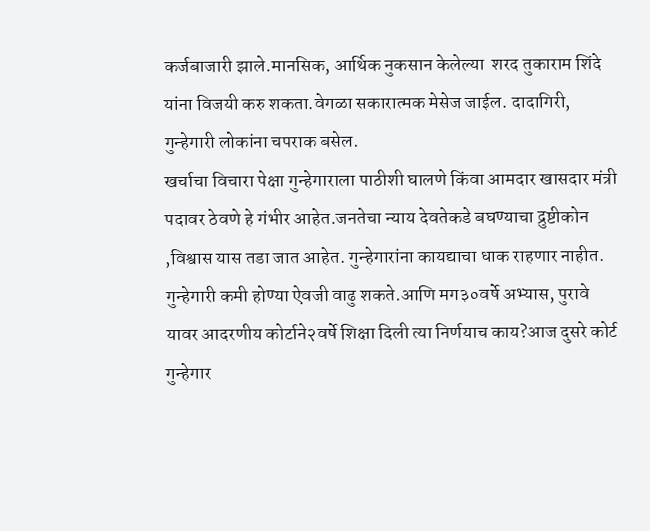कर्जबाजारी झाले.मानसिक, आर्थिक नुकसान केलेल्या  शरद तुकाराम शिंदे यांना विजयी करु शकता.वेगळा सकारात्मक मेसेज जाईल. दादागिरी, गुन्हेगारी लोकांना चपराक बसेल.
खर्चाचा विचारा पेक्षा गुन्हेगाराला पाठीशी घालणे किंवा आमदार खासदार मंत्री पदावर ठेवणे हे गंभीर आहेत.जनतेचा न्याय देवतेकडे बघण्याचा द्रुष्टीकोन ,विश्वास यास तडा जात आहेत. गुन्हेगारांना कायद्याचा धाक राहणार नाहीत. गुन्हेगारी कमी होण्या ऐवजी वाढु शकते.आणि मग३०वर्षे अभ्यास, पुरावे यावर आदरणीय कोर्टाने२वर्षे शिक्षा दिली त्या निर्णयाच काय?आज दुसरे कोर्ट गुन्हेगार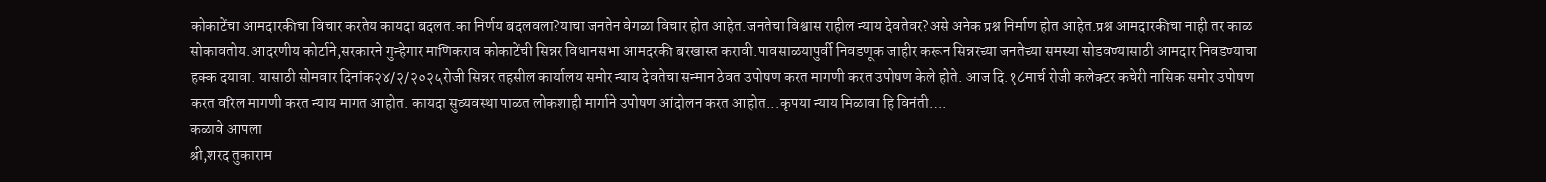कोकाटेंचा आमदारकीचा विचार करतेय कायदा बदलत.का निर्णय बदलवला?याचा जनतेन वेगळा विचार होत आहेत.जनतेचा विश्वास राहील न्याय देवतेवर?असे अनेक प्रश्न निर्माण होत आहेत.प्रश्न आमदारकीचा नाही तर काळ सोकावतोय.आदरणीय कोर्टाने,सरकारने गुन्हेगार माणिकराव कोकाटेंची सिन्नर विधानसभा आमदरकी बरखास्त करावी.पावसाळयापुर्वी निवडणूक जाहीर करून सिन्नरच्या जनतेच्या समस्या सोडवण्यासाठी आमदार निवडण्याचा हक्क दयावा. यासाठी सोमवार दिनांक२४/२/२०२५रोजी सिन्नर तहसील कार्यालय समोर न्याय देवतेचा सन्मान ठेवत उपोषण करत मागणी करत उपोषण केले होते. आज दि.१८मार्च रोजी कलेक्टर कचेरी नासिक समोर उपोषण करत वरिल मागणी करत न्याय मागत आहोत. कायदा सुव्यवस्था पाळत लोकशाही मार्गाने उपोषण आंदोलन करत आहोत...कृपया न्याय मिळावा हि विनंती….
कळावे आपला
श्री,शरद तुकाराम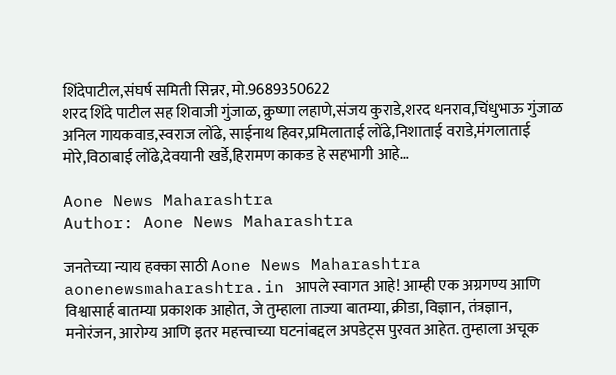शिंदेपाटील,संघर्ष समिती सिन्नर, मो.9689350622
शरद शिंदे पाटील सह शिवाजी गुंजाळ, क्रुष्णा लहाणे,संजय कुराडे,शरद धनराव,चिंधुभाऊ गुंजाळ अनिल गायकवाड,स्वराज लोंढे, साईनाथ हिवर,प्रमिलाताई लोंढे,निशाताई वराडे,मंगलाताई मोरे,विठाबाई लोंढे,देवयानी खर्डे,हिरामण काकड हे सहभागी आहे…

Aone News Maharashtra
Author: Aone News Maharashtra

जनतेच्या न्याय हक्का साठी Aone News Maharashtra aonenewsmaharashtra.in आपले स्वागत आहे! आम्ही एक अग्रगण्य आणि विश्वासार्ह बातम्या प्रकाशक आहोत, जे तुम्हाला ताज्या बातम्या, क्रीडा, विज्ञान, तंत्रज्ञान, मनोरंजन, आरोग्य आणि इतर महत्त्वाच्या घटनांबद्दल अपडेट्स पुरवत आहेत. तुम्हाला अचूक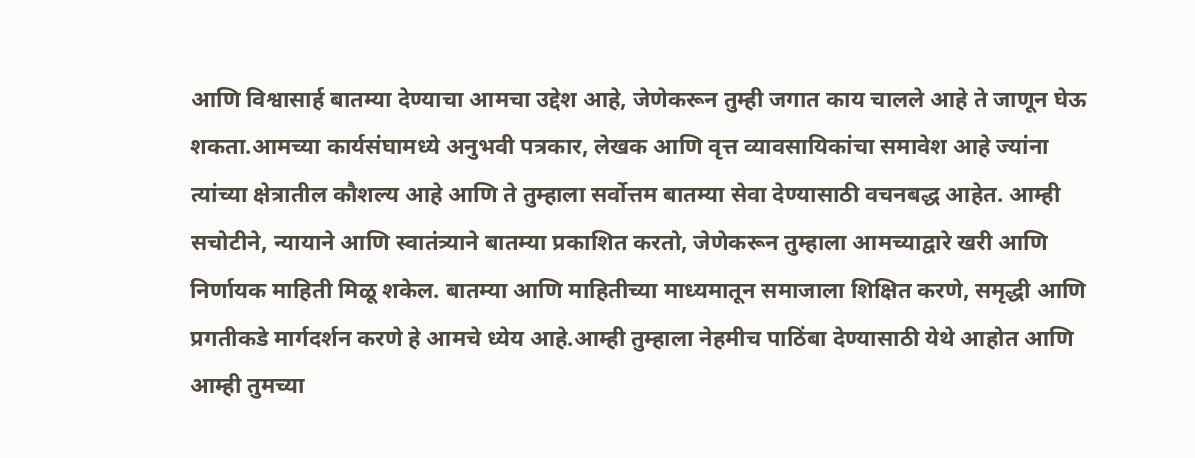आणि विश्वासार्ह बातम्या देण्याचा आमचा उद्देश आहे, जेणेकरून तुम्ही जगात काय चालले आहे ते जाणून घेऊ शकता.आमच्या कार्यसंघामध्ये अनुभवी पत्रकार, लेखक आणि वृत्त व्यावसायिकांचा समावेश आहे ज्यांना त्यांच्या क्षेत्रातील कौशल्य आहे आणि ते तुम्हाला सर्वोत्तम बातम्या सेवा देण्यासाठी वचनबद्ध आहेत. आम्ही सचोटीने, न्यायाने आणि स्वातंत्र्याने बातम्या प्रकाशित करतो, जेणेकरून तुम्हाला आमच्याद्वारे खरी आणि निर्णायक माहिती मिळू शकेल. बातम्या आणि माहितीच्या माध्यमातून समाजाला शिक्षित करणे, समृद्धी आणि प्रगतीकडे मार्गदर्शन करणे हे आमचे ध्येय आहे.आम्ही तुम्हाला नेहमीच पाठिंबा देण्यासाठी येथे आहोत आणि आम्ही तुमच्या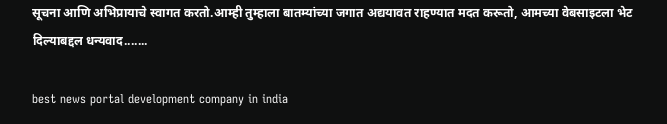सूचना आणि अभिप्रायाचे स्वागत करतो.आम्ही तुम्हाला बातम्यांच्या जगात अद्ययावत राहण्यात मदत करूतो, आमच्या वेबसाइटला भेट दिल्याबद्दल धन्यवाद.......

best news portal development company in india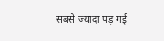सबसे ज्यादा पड़ गई